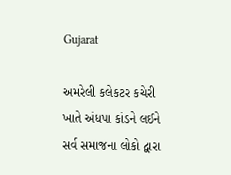Gujarat

અમરેલી કલેકટર કચેરી ખાતે અંધપા કાંડને લઈને સર્વ સમાજના લોકો દ્વારા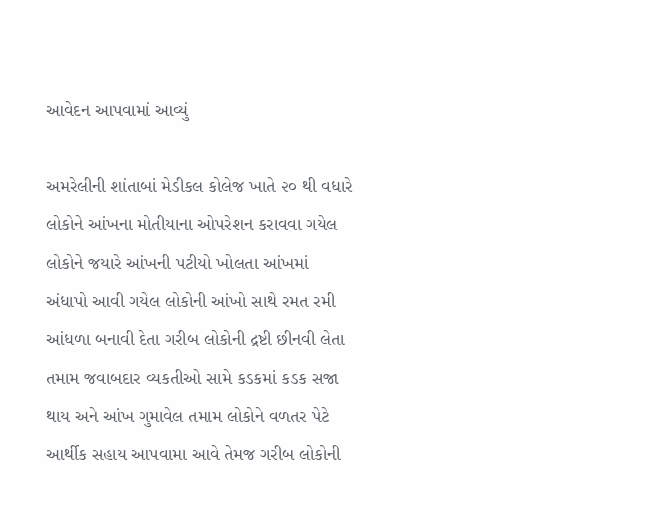આવેદન આપવામાં આવ્યું

અમરેલીની શાંતાબાં મેડીકલ કોલેજ ખાતે ૨૦ થી વધારે લોકોને આંખના મોતીયાના ઓપરેશન કરાવવા ગયેલ લોકોને જયારે આંખની પટીયો ખોલતા આંખમાં અંધાપો આવી ગયેલ લોકોની આંખો સાથે રમત રમી આંધળા બનાવી દેતા ગરીબ લોકોની દ્રષ્ટી છીનવી લેતા તમામ જવાબદાર વ્યકતીઓ સામે કડકમાં કડક સજા થાય અને આંખ ગુમાવેલ તમામ લોકોને વળતર પેટે આર્થીક સહાય આપવામા આવે તેમજ ગરીબ લોકોની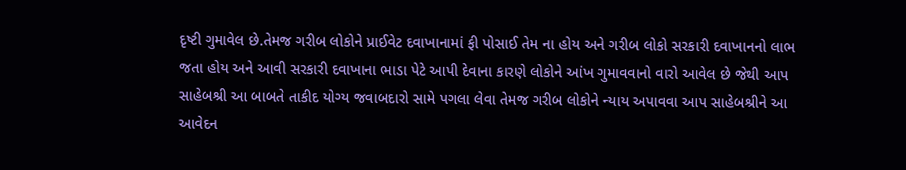દૃષ્ટી ગુમાવેલ છે.તેમજ ગરીબ લોકોને પ્રાઈવેટ દવાખાનામાં ફી પોસાઈ તેમ ના હોય અને ગરીબ લોકો સરકારી દવાખાનનો લાભ જતા હોય અને આવી સરકારી દવાખાના ભાડા પેટે આપી દેવાના કારણે લોકોને આંખ ગુમાવવાનો વારો આવેલ છે જેથી આપ સાહેબશ્રી આ બાબતે તાકીદ યોગ્ય જવાબદારો સામે પગલા લેવા તેમજ ગરીબ લોકોને ન્યાય અપાવવા આપ સાહેબશ્રીને આ આવેદન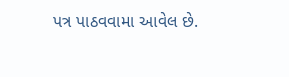પત્ર પાઠવવામા આવેલ છે.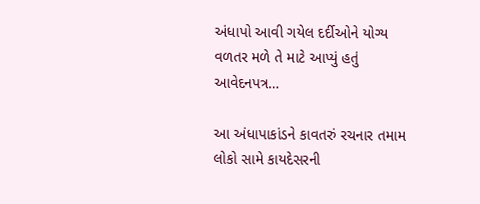અંધાપો આવી ગયેલ દર્દીઓને યોગ્ય વળતર મળે તે માટે આપ્યું હતું આવેદનપત્ર…

આ અંધાપાકાંડને કાવતરું રચનાર તમામ લોકો સામે કાયદેસરની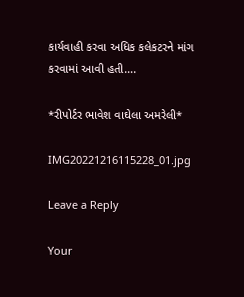કાર્યવાહી કરવા અધિક કલેકટરને માંગ કરવામાં આવી હતી….

*રીપોર્ટર ભાવેશ વાઘેલા અમરેલી*

IMG20221216115228_01.jpg

Leave a Reply

Your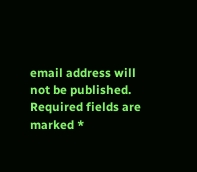email address will not be published. Required fields are marked *